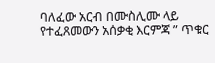ባለፈው አርብ በሙስሊሙ ላይ የተፈጸመውን አሰቃቂ እርምጃ ” ጥቁር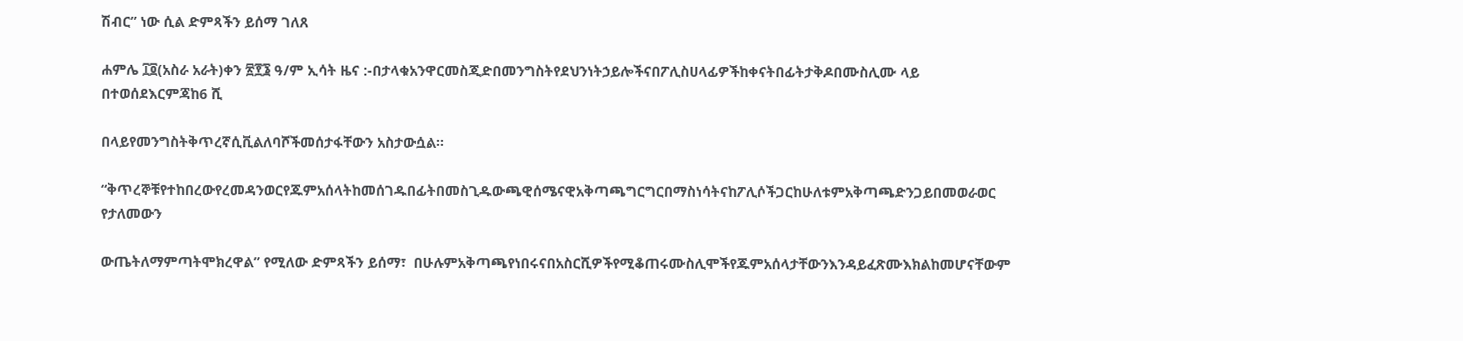ሽብር” ነው ሲል ድምጻችን ይሰማ ገለጸ

ሐምሌ ፲፬(አስራ አራት)ቀን ፳፻፮ ዓ/ም ኢሳት ዜና :-በታላቁአንዋርመስጂድበመንግስትየደህንነትኃይሎችናበፖሊስሀላፊዎችከቀናትበፊትታቅዶበሙስሊሙ ላይ በተወሰደእርምጃከ6 ሺ

በላይየመንግስትቅጥረኛሲቪልለባሾችመሰታፋቸውን አስታውሷል።

“ቅጥረኞቹየተከበረውየረመዳንወርየጁምአሰላትከመሰገዱበፊትበመስጊዱውጫዊሰሜናዊአቅጣጫግርግርበማስነሳትናከፖሊሶችጋርከሁለቱምአቅጣጫድንጋይበመወራወር የታለመውን

ውጤትለማምጣትሞክረዋል” የሚለው ድምጻችን ይሰማ፣  በሁሉምአቅጣጫየነበሩናበአስርሺዎችየሚቆጠሩሙስሊሞችየጁምአሰላታቸውንእንዳይፈጽሙእክልከመሆናቸውም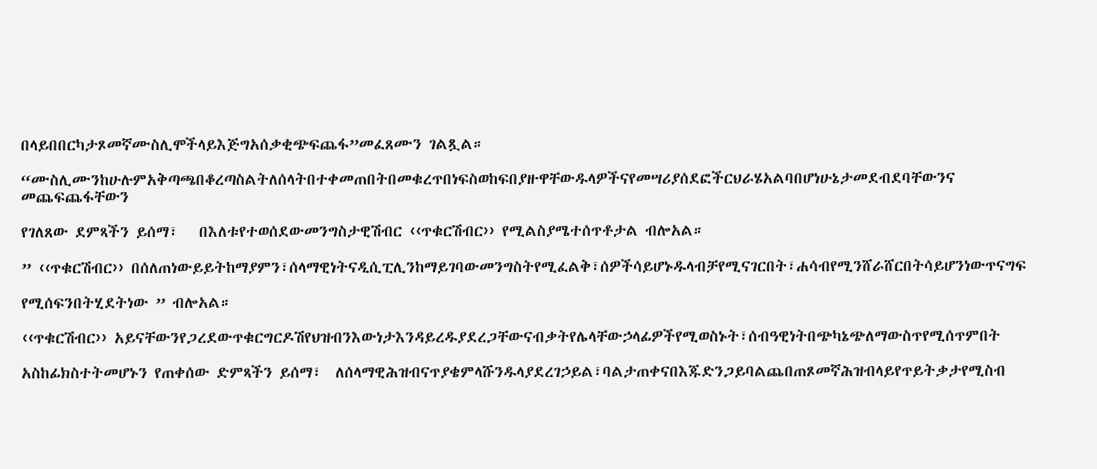በላይበበርካታጾመኛሙስሊሞችላይእጅግአሰቃቂጭፍጨፋ”መፈጸሙን ገልጿል።

“ሙስሊሙንከሁሉምአቅጣጫበቆረጣስልትለሰላትበተቀመጠበትበመቁረጥበነፍስወከፍበያዙዋቸውዱላዎችናየመሣሪያሰደፎችርህራሄአልባበሆነሁኔታመደብደባቸውንና መጨፍጨፋቸውን

የገለጸው ደምጻችን ይሰማ፣   በእለቱየተወሰደውመንግስታዊሽብር ‹‹ጥቁርሽብር›› የሚልስያሜተሰጥቶታል ብሎአል።

” ‹‹ጥቁርሽብር›› በሰለጠነውይይትከማያምን፣ሰላማዊነትናዲሲፒሊንከማይገባውመንግስትየሚፈልቅ፣ሰዎችሳይሆኑዱላብቻየሚናገርበት፣ሐሳብየሚንሸራሸርበትሳይሆንነውጥናግፍ

የሚሰፍንበትሂደትነው ” ብሎአል።

‹‹ጥቁርሽብር›› አይናቸውንየጋረደውጥቁርግርዶሽየህዝብንእውነታእንዳይረዱያደረጋቸውናብቃትየሌላቸውኃላፊዎችየሚወስኑት፣ሰብዓዊነትበጭካኔጭለማውስጥየሚሰጥምበት

አስከፊክስተትመሆኑን የጠቀሰው ድምጻችን ይሰማ፣  ለሰላማዊሕዝብናጥያቄምላሹንዱላያደረገኃይል፣ባልታጠቀናበእጁድንጋይባልጨበጠጾመኛሕዝብላይየጥይትቃታየሚስብ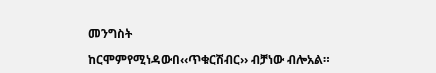መንግስት

ከርሞምየሚነዳውበ‹‹ጥቁርሽብር›› ብቻነው ብሎአል።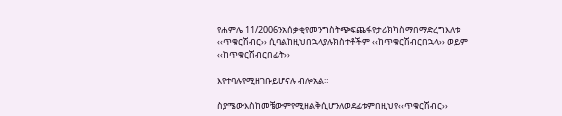የሐምሌ 11/2006ንአሰቃቂየመንግስትጭፍጨፋየታሪክካስማበማድረግእለቱ ‹‹ጥቁርሽብር›› ሲባልከዚህበኋላያሉክስተቶችም ‹‹ከጥቁርሽብርበኋላ›› ወይም ‹‹ከጥቁርሽብርበፊት››

እየተባሉየሚዘገቡይሆናሉ ብሎአል።

ስያሜውእስከመቼውምየሚዘልቅሲሆንለወደፊቱምበዚህየ‹‹ጥቁርሽብር››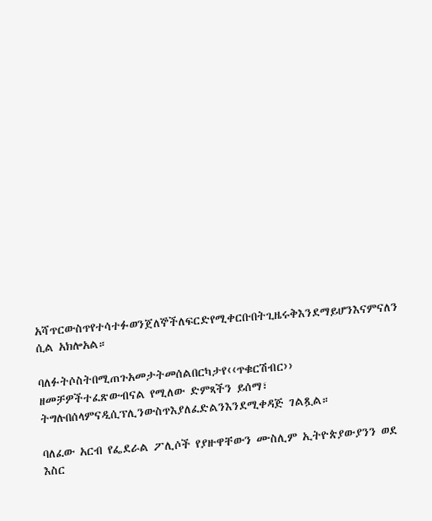አሻጥርውስጥየተሳተፉወንጀለኞችለፍርድየሚቀርቡበትጊዜሩቅእንደማይሆንእናምናለን ሲል አክሎአል።

ባለፉትሶስትበሚጠጉአመታትመሰልበርካታየ‹‹ጥቁርሽብር›› ዘመቻዎችተፈጽውብናል የሚለው ድምጻችን ይሰማ፣   ትግሉበሰላምናዲሲፕሊንውስጥእያለፈድልንእንደሚቀዳጅ ገልጿል።

ባለፈው አርብ የፌደራል ፖሊሶች የያዙዋቸውን ሙስሊም ኢትዮጵያውያንን ወደ እስር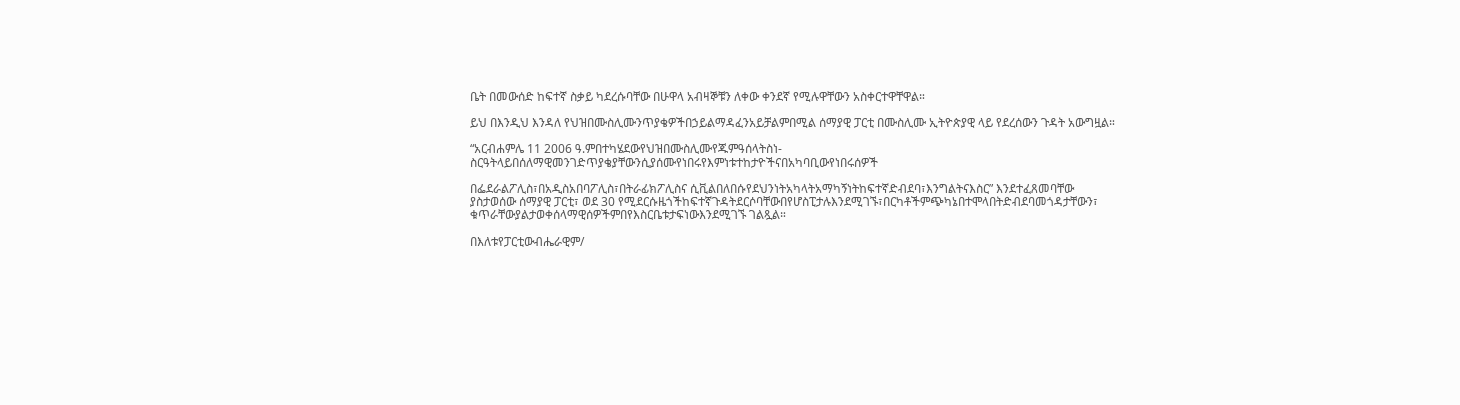ቤት በመውሰድ ከፍተኛ ስቃይ ካደረሱባቸው በሁዋላ አብዛኞቹን ለቀው ቀንደኛ የሚሉዋቸውን አስቀርተዋቸዋል።

ይህ በእንዲህ እንዳለ የህዝበሙስሊሙንጥያቄዎችበኃይልማዳፈንአይቻልምበሚል ሰማያዊ ፓርቲ በሙስሊሙ ኢትዮጵያዊ ላይ የደረሰውን ጉዳት አውግዟል።

“አርብሐምሌ 11 2006 ዓ.ምበተካሄደውየህዝበሙስሊሙየጁምዓሰላትስነ-ስርዓትላይበሰለማዊመንገድጥያቄያቸውንሲያሰሙየነበሩየእምነቱተከታዮችናበአካባቢውየነበሩሰዎች

በፌደራልፖሊስ፣በአዲስአበባፖሊስ፣በትራፊክፖሊስና ሲቪልበለበሱየደህንነትአካላትአማካኝነትከፍተኛድብደባ፣እንግልትናእስር” እንደተፈጸመባቸው ያስታወሰው ሰማያዊ ፓርቲ፣ ወደ 30 የሚደርሱዜጎችከፍተኛጉዳትደርሶባቸውበየሆስፒታሉእንደሚገኙ፣በርካቶችምጭካኔበተሞላበትድብደባመጎዳታቸውን፣  ቁጥራቸውያልታወቀሰላማዊሰዎችምበየእስርቤቱታፍነውእንደሚገኙ ገልጿል።

በእለቱየፓርቲውብሔራዊም/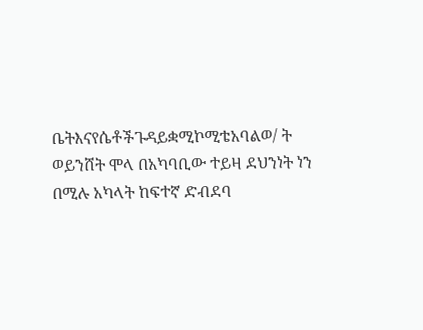ቤትእናየሴቶችጉዳይቋሚኮሚቴአባልወ/ ት ወይንሸት ሞላ በአካባቢው ተይዛ ደህንነት ነን በሚሉ አካላት ከፍተኛ ድብደባ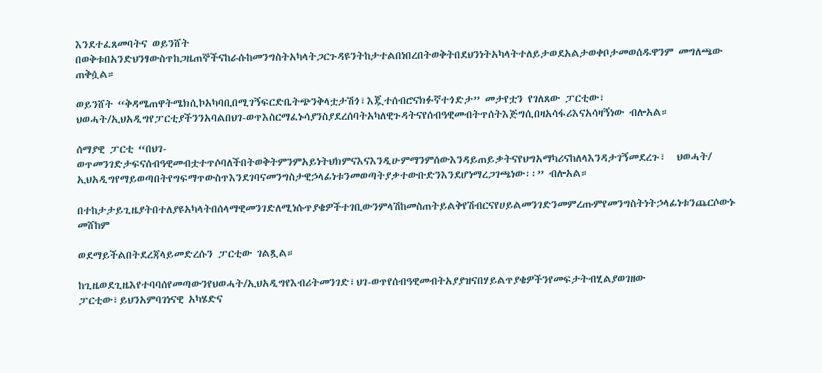እንደተፈጸመባትና ወይንሸት በወቅቱበአንድህንፃውስጥከጋዜጠኞችናከራሱከመንግስትአካላትጋርጉዳዩንትከታተልበነበረበትወቅትበደህንነትአካላትተለይታወደአልታወቀቦታመወሰዱዋንም መግለጫው ጠቅሷል።

ወይንሸት “ቅዳሜጠዋትሜክሲኮአካባቢበሚገኝፍርድቤትጭንቅላቷታሽጎ፣እጇተሰብሮናክፉኛተጎድታ” መታየቷን የገለጸው ፓርቲው፣   ህወሓት/ኢህአዲግየፓርቲያችንንአባልበህገ-ወጥእስርማፈኑሳያንስያደረሰባትአካለዊጉዳትናየሰብዓዊመብትጥሰትእጅግሲበዛአሳፋሪእናአሳዛኝነው ብሎአል።

ሰማያዊ ፓርቲ “በህገ-ወጥመንገድታፍናሰብዓዊመብቷተጥሶባለችበትወቅትምንምአይነትህክምናእናእንዲሁምማንምሰውእንዳይጠይቃትናየህግአማካሪናከለላእንዳታገኝመደረጉ፣  ህወሓት/ ኢህአዲግየማይወጣበትየግፍማጥውስጥእንደገባናመንግስታዊኃላፊነቱንመወጣትያቃተውቡድንእንደሆነማረጋገጫነው፡፡” ብሎአል።

በተከታታይጊዜያትበተለያዩአካላትበሰላማዊመንገድለሚነሱጥያቄዎችተገቢውንምላሽከመስጠትይልቅየሽብርናየሀይልመንገድንመምረጡምየመንግስትነትኃላፊነቱንጨርሶውኑ መሸከም

ወደማይችልበትደረጃላይመድረሱን ፓርቲው ገልጿል።

ከጊዜወደጊዜእየተባባሰየመጣውንየህወሓት/ኢህአዲግየእብሪትመንገድ፣ህገ-ወጥየሰብዓዊመብትአያያዝናበሃይልጥያቄዎችንየመፍታትብሂልያወገዘው ፓርቲው፣ይህንአምባገነናዊ አካሄድና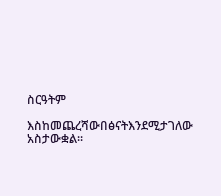ስርዓትም

እስከመጨረሻውበፅናትእንደሚታገለው አስታውቋል፡፡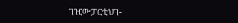ገዢውፓርቲህገ-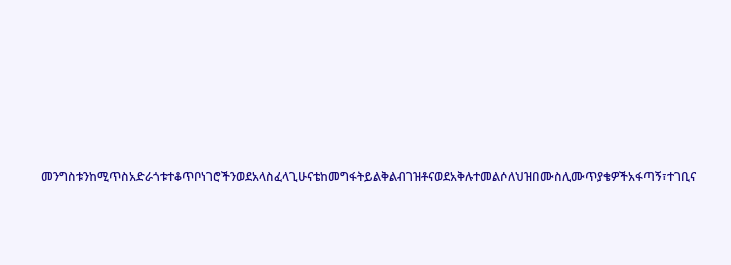መንግስቱንከሚጥስአድራጎቱተቆጥቦነገሮችንወደአላስፈላጊሁናቴከመግፋትይልቅልብገዝቶናወደአቅሉተመልሶለህዝበሙስሊሙጥያቄዎችአፋጣኝ፣ተገቢና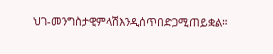ህገ-መንግስታዊምላሽእንዲሰጥበድጋሚጠይቋል።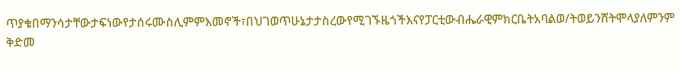ጥያቄበማንሳታቸውታፍነውየታሰሩሙስሊምምእመኖች፣በህገወጥሁኔታታስረውየሚገኙዜጎችእናየፓርቲውብሔራዊምክርቤትአባልወ/ትወይንሸትሞላያለምንም ቅድመ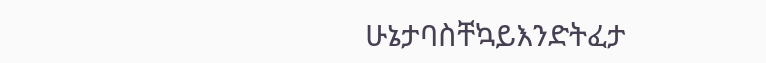ሁኔታባስቸኳይእንድትፈታ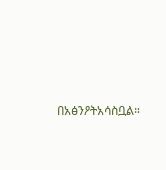በአፅንዖትአሳስቧል።